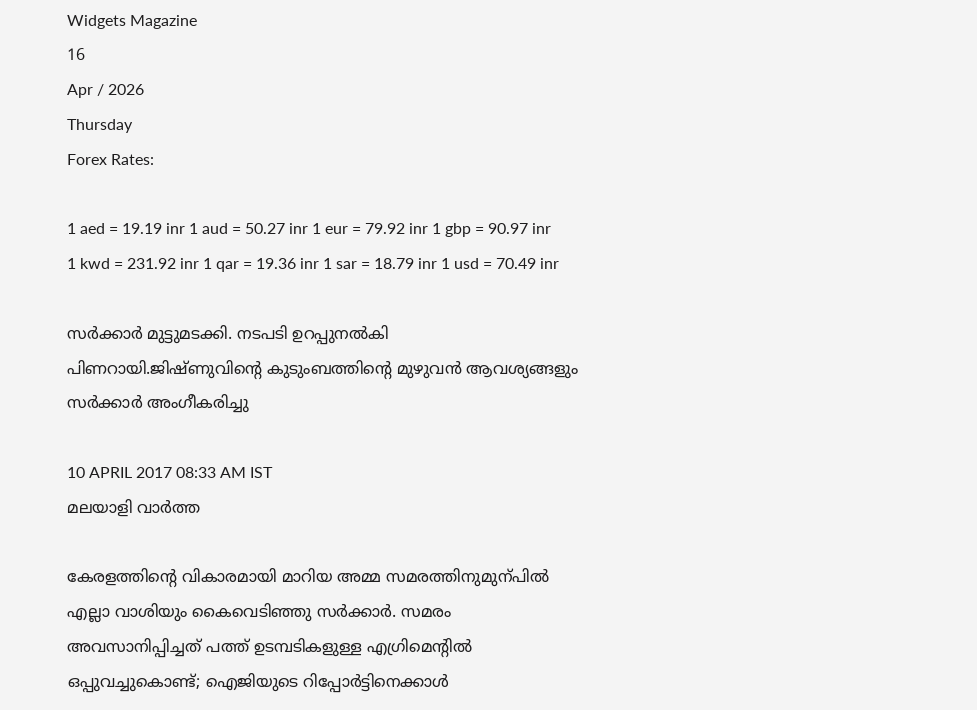Widgets Magazine
16
Apr / 2026
Thursday
Forex Rates:

1 aed = 19.19 inr 1 aud = 50.27 inr 1 eur = 79.92 inr 1 gbp = 90.97 inr 1 kwd = 231.92 inr 1 qar = 19.36 inr 1 sar = 18.79 inr 1 usd = 70.49 inr

സർക്കാർ മുട്ടുമടക്കി. നടപടി ഉറപ്പുനൽകി പിണറായി.ജിഷ്ണുവിന്റെ കുടുംബത്തിന്റെ മുഴുവൻ ആവശ്യങ്ങളും സർക്കാർ അംഗീകരിച്ചു

10 APRIL 2017 08:33 AM IST
മലയാളി വാര്‍ത്ത

കേരളത്തിന്റെ വികാരമായി മാറിയ അമ്മ സമരത്തിനുമുന്പിൽ എല്ലാ വാശിയും കൈവെടിഞ്ഞു സർക്കാർ. സമരം അവസാനിപ്പിച്ചത് പത്ത് ഉടമ്പടികളുള്ള എഗ്രിമെന്റിൽ ഒപ്പുവച്ചുകൊണ്ട്; ഐജിയുടെ റിപ്പോർട്ടിനെക്കാൾ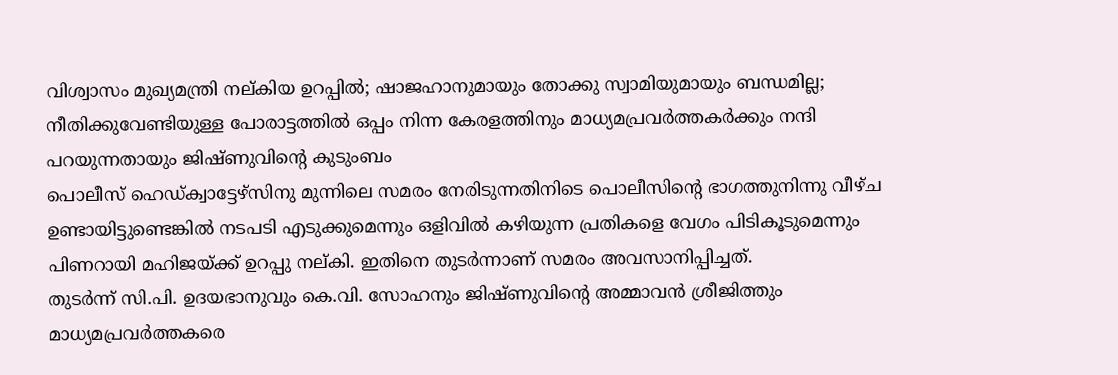വിശ്വാസം മുഖ്യമന്ത്രി നല്കിയ ഉറപ്പിൽ; ഷാജഹാനുമായും തോക്കു സ്വാമിയുമായും ബന്ധമില്ല; നീതിക്കുവേണ്ടിയുള്ള പോരാട്ടത്തിൽ ഒപ്പം നിന്ന കേരളത്തിനും മാധ്യമപ്രവർത്തകർക്കും നന്ദി പറയുന്നതായും ജിഷ്ണുവിന്റെ കുടുംബം
പൊലീസ് ഹെഡ്ക്വാട്ടേഴ്‌സിനു മുന്നിലെ സമരം നേരിടുന്നതിനിടെ പൊലീസിന്റെ ഭാഗത്തുനിന്നു വീഴ്ച ഉണ്ടായിട്ടുണ്ടെങ്കിൽ നടപടി എടുക്കുമെന്നും ഒളിവിൽ കഴിയുന്ന പ്രതികളെ വേഗം പിടികൂടുമെന്നും പിണറായി മഹിജയ്ക്ക് ഉറപ്പു നല്കി. ഇതിനെ തുടർന്നാണ് സമരം അവസാനിപ്പിച്ചത്.
തുടർന്ന് സി.പി. ഉദയഭാനുവും കെ.വി. സോഹനും ജിഷ്ണുവിന്റെ അമ്മാവൻ ശ്രീജിത്തും മാധ്യമപ്രവർത്തകരെ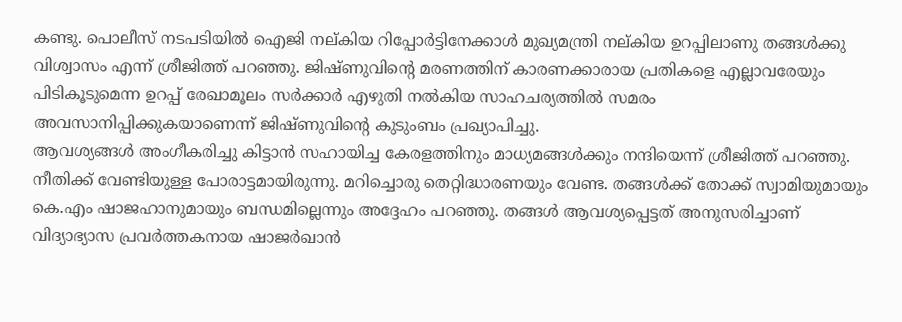കണ്ടു. പൊലീസ് നടപടിയിൽ ഐജി നല്കിയ റിപ്പോർട്ടിനേക്കാൾ മുഖ്യമന്ത്രി നല്കിയ ഉറപ്പിലാണു തങ്ങൾക്കു വിശ്വാസം എന്ന് ശ്രീജിത്ത് പറഞ്ഞു. ജിഷ്ണുവിന്റെ മരണത്തിന് കാരണക്കാരായ പ്രതികളെ എല്ലാവരേയും പിടികൂടുമെന്ന ഉറപ്പ് രേഖാമൂലം സർക്കാർ എഴുതി നൽകിയ സാഹചര്യത്തിൽ സമരം അവസാനിപ്പിക്കുകയാണെന്ന് ജിഷ്ണുവിന്റെ കുടുംബം പ്രഖ്യാപിച്ചു.
ആവശ്യങ്ങൾ അംഗീകരിച്ചു കിട്ടാൻ സഹായിച്ച കേരളത്തിനും മാധ്യമങ്ങൾക്കും നന്ദിയെന്ന് ശ്രീജിത്ത് പറഞ്ഞു. നീതിക്ക് വേണ്ടിയുള്ള പോരാട്ടമായിരുന്നു. മറിച്ചൊരു തെറ്റിദ്ധാരണയും വേണ്ട. തങ്ങൾക്ക് തോക്ക് സ്വാമിയുമായും കെ.എം ഷാജഹാനുമായും ബന്ധമില്ലെന്നും അദ്ദേഹം പറഞ്ഞു. തങ്ങൾ ആവശ്യപ്പെട്ടത് അനുസരിച്ചാണ് വിദ്യാഭ്യാസ പ്രവർത്തകനായ ഷാജർഖാൻ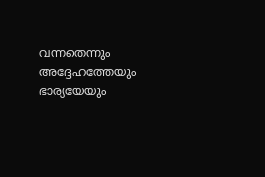വന്നതെന്നും അദ്ദേഹത്തേയും ഭാര്യയേയും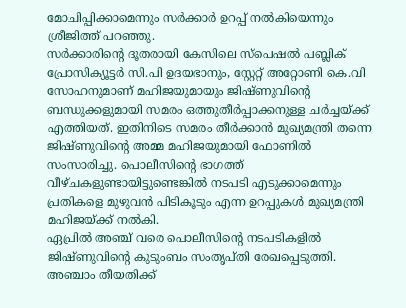മോചിപ്പിക്കാമെന്നും സർക്കാർ ഉറപ്പ് നൽകിയെന്നും ശ്രീജിത്ത് പറഞ്ഞു.
സർക്കാരിന്റെ ദൂതരായി കേസിലെ സ്പെഷൽ പബ്ലിക് പ്രോസിക്യൂട്ടർ സി.പി ഉദയഭാനും, സ്റ്റേറ്റ് അറ്റോണി കെ.വി സോഹനുമാണ് മഹിജയുമായും ജിഷ്ണുവിന്റെ ബന്ധുക്കളുമായി സമരം ഒത്തുതീർപ്പാക്കനുള്ള ചർച്ചയ്ക്ക് എത്തിയത്. ഇതിനിടെ സമരം തീർക്കാൻ മുഖ്യമന്ത്രി തന്നെ ജിഷ്ണുവിന്റെ അമ്മ മഹിജയുമായി ഫോണിൽ സംസാരിച്ചു. പൊലീസിന്റെ ഭാഗത്ത് വീഴ്ചകളുണ്ടായിട്ടുണ്ടെങ്കിൽ നടപടി എടുക്കാമെന്നും പ്രതികളെ മുഴുവൻ പിടികൂടും എന്ന ഉറപ്പുകൾ മുഖ്യമന്ത്രി മഹിജയ്ക്ക് നൽകി.
ഏപ്രിൽ അഞ്ച് വരെ പൊലീസിന്റെ നടപടികളിൽ ജിഷ്ണുവിന്റെ കുടുംബം സംതൃപ്തി രേഖപ്പെടുത്തി. അഞ്ചാം തീയതിക്ക്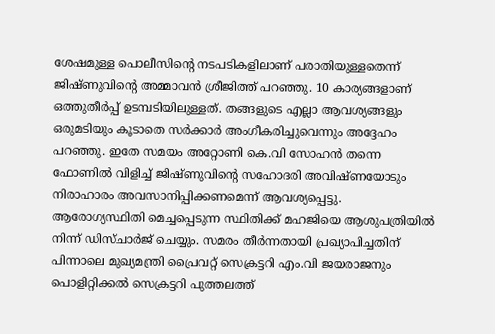ശേഷമുള്ള പൊലീസിന്റെ നടപടികളിലാണ് പരാതിയുള്ളതെന്ന് ജിഷ്ണുവിന്റെ അമ്മാവൻ ശ്രീജിത്ത് പറഞ്ഞു. 10 കാര്യങ്ങളാണ് ഒത്തുതീർപ്പ് ഉടമ്പടിയിലുള്ളത്. തങ്ങളുടെ എല്ലാ ആവശ്യങ്ങളും ഒരുമടിയും കൂടാതെ സർക്കാർ അംഗീകരിച്ചുവെന്നും അദ്ദേഹം പറഞ്ഞു. ഇതേ സമയം അറ്റോണി കെ.വി സോഹൻ തന്നെ ഫോണിൽ വിളിച്ച് ജിഷ്ണുവിന്റെ സഹോദരി അവിഷ്ണയോടും നിരാഹാരം അവസാനിപ്പിക്കണമെന്ന് ആവശ്യപ്പെട്ടു.
ആരോഗ്യസ്ഥിതി മെച്ചപ്പെടുന്ന സ്ഥിതിക്ക് മഹജിയെ ആശുപത്രിയിൽ നിന്ന് ഡിസ്ചാർജ് ചെയ്യും. സമരം തീർന്നതായി പ്രഖ്യാപിച്ചതിന് പിന്നാലെ മുഖ്യമന്ത്രി പ്രൈവറ്റ് സെക്രട്ടറി എം.വി ജയരാജനും പൊളിറ്റിക്കൽ സെക്രട്ടറി പുത്തലത്ത്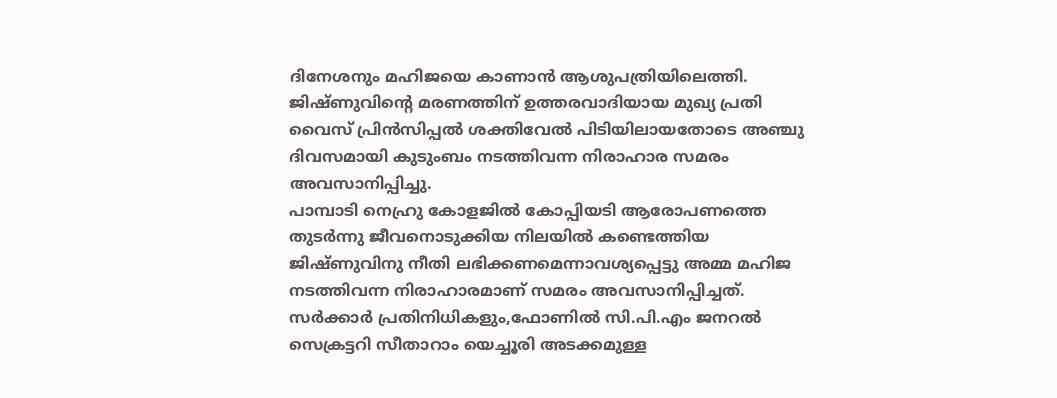ദിനേശനും മഹിജയെ കാണാൻ ആശുപത്രിയിലെത്തി.
ജിഷ്ണുവിന്റെ മരണത്തിന് ഉത്തരവാദിയായ മുഖ്യ പ്രതി വൈസ് പ്രിൻസിപ്പൽ ശക്തിവേൽ പിടിയിലായതോടെ അഞ്ചു ദിവസമായി കുടുംബം നടത്തിവന്ന നിരാഹാര സമരം അവസാനിപ്പിച്ചു.
പാമ്പാടി നെഹ്രു കോളജിൽ കോപ്പിയടി ആരോപണത്തെ തുടർന്നു ജീവനൊടുക്കിയ നിലയിൽ കണ്ടെത്തിയ ജിഷ്ണുവിനു നീതി ലഭിക്കണമെന്നാവശ്യപ്പെട്ടു അമ്മ മഹിജ നടത്തിവന്ന നിരാഹാരമാണ് സമരം അവസാനിപ്പിച്ചത്. സർക്കാർ പ്രതിനിധികളും,ഫോണിൽ സി.പി.എം ജനറൽ സെക്രട്ടറി സീതാറാം യെച്ചൂരി അടക്കമുള്ള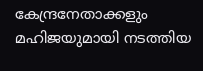കേന്ദ്രനേതാക്കളും മഹിജയുമായി നടത്തിയ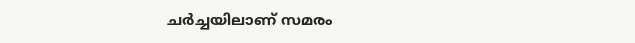ചർച്ചയിലാണ് സമരം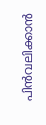പിൻവലിക്കാൻ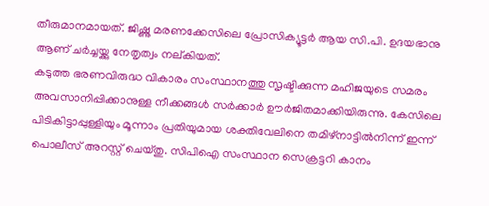തീരുമാനമായത്. ജിഷ്ണു മരണക്കേസിലെ പ്രോസിക്യൂട്ടർ ആയ സി.പി. ഉദയഭാനു ആണ് ചർച്ചയ്ക്കു നേതൃത്വം നല്കിയത്.
കടുത്ത ഭരണവിരുദ്ധ വികാരം സംസ്ഥാനത്തു സൃഷ്ടിക്കുന്ന മഹിജയുടെ സമരം അവസാനിപ്പിക്കാനുള്ള നീക്കങ്ങൾ സർക്കാർ ഊർജിതമാക്കിയിരുന്നു. കേസിലെ പിടികിട്ടാപ്പുള്ളിയും മൂന്നാം പ്രതിയുമായ ശക്തിവേലിനെ തമിഴ്‌നാട്ടിൽനിന്ന് ഇന്ന് പൊലീസ് അറസ്റ്റ് ചെയ്തു. സിപിഐ സംസ്ഥാന സെക്രട്ടറി കാനം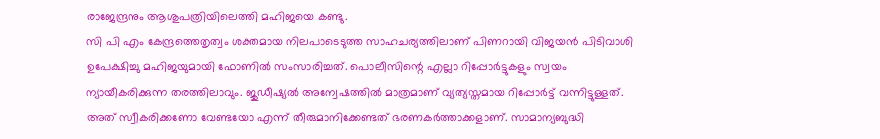രാജേന്ദ്രനും ആശുപത്രിയിലെത്തി മഹിജയെ കണ്ടു.
സി പി എം കേന്ദ്രത്തെതൃത്വം ശക്തമായ നിലപാടെടുത്ത സാഹചര്യത്തിലാണ് പിണറായി വിജയൻ പിടിവാശി ഉപേക്ഷിച്ചു മഹിജയുമായി ഫോണിൽ സംസാരിച്ചത്. പൊലീസിന്റെ എല്ലാ റിപ്പോർട്ടുകളും സ്വയം ന്യായീകരിക്കുന്ന തരത്തിലാവും. ജുഡീഷ്യൽ അന്വേഷത്തിൽ മാത്രമാണ് വ്യത്യസ്തമായ റിപ്പോർട്ട് വന്നിട്ടുള്ളത്. അത് സ്വീകരിക്കണോ വേണ്ടയോ എന്ന് തീരുമാനിക്കേണ്ടത് ഭരണകർത്താക്കളാണ്. സാമാന്യബുദ്ധി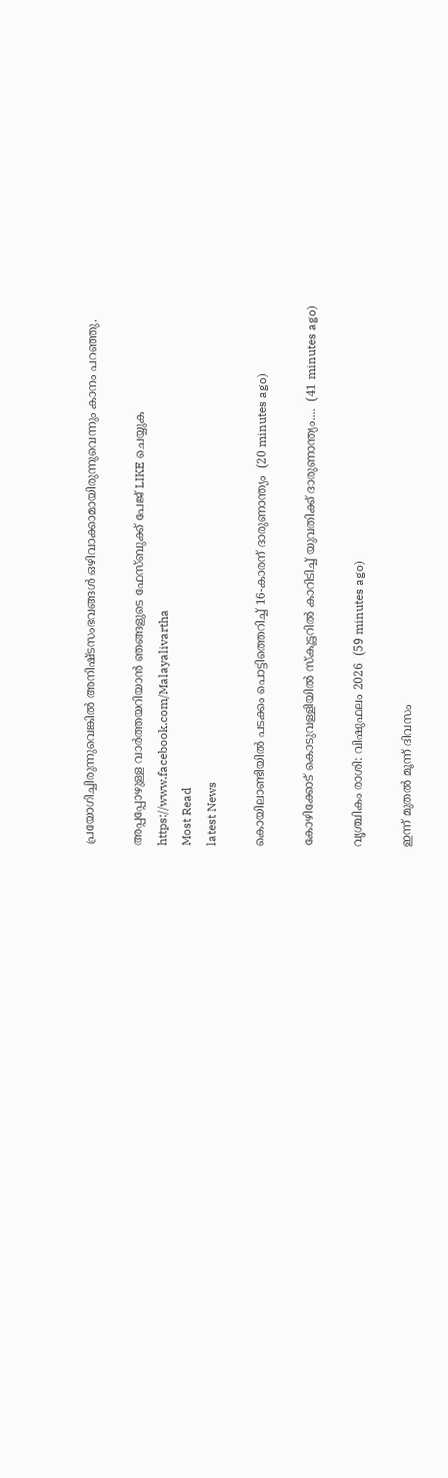പ്രയോഗിച്ചിരുന്നുവെങ്കില്‍ അനിഷ്ടസംഭവങ്ങള്‍ ഒഴിവാക്കാമായിരുന്നുവെന്നും കാനം പറഞ്ഞു.

അപ്പപ്പോഴുള്ള വാര്‍ത്തയറിയാന്‍ ഞങ്ങളുടെ ഫേസ്‌ബുക്ക്‌ പേജ് LIKE ചെയ്യുക
https://www.facebook.com/Malayalivartha
Most Read
latest News

കൊയിലാണ്ടിയിൽ പടക്കം പൊട്ടിത്തെറിച്ച് 16-കാരന് ദാരുണാന്ത്യം  (20 minutes ago)

കോഴിക്കോട് കൊ‌‌‌ടുവള്ളിയിൽ സ്കൂട്ടറിൽ കാറിടിച്ച് യുവതിക്ക് ദാരുണാന്ത്യം....  (41 minutes ago)

വൃശ്ചികം രാശി: വിഷുഫലം 2026  (59 minutes ago)

ഇന്ന് മുതൽ മൂന്ന് ദിവസം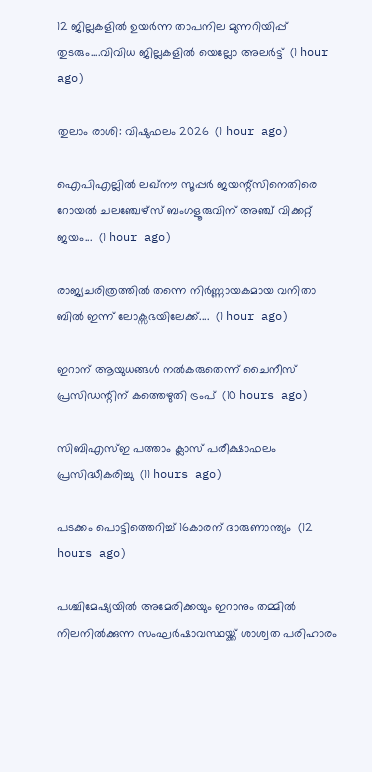12 ജില്ലകളിൽ ഉയർന്ന താപനില മുന്നറിയിപ്പ് തുടരും....വിവിധ ജില്ലകളിൽ യെല്ലോ അലർട്ട്  (1 hour ago)

തുലാം രാശി: വിഷുഫലം 2026  (1 hour ago)

ഐപിഎല്ലിൽ ലഖ്‌നൗ സൂപ്പർ ജയന്റ്‌സിനെതിരെ റോയൽ ചലഞ്ചേഴ്‌സ് ബംഗളൂരുവിന് അഞ്ച് വിക്കറ്റ് ജയം...  (1 hour ago)

രാജ്യചരിത്രത്തിൽ തന്നെ നിർണ്ണായകമായ വനിതാ ബിൽ ഇന്ന് ലോക്സഭയിലേക്ക്....  (1 hour ago)

ഇറാന് ആയുധങ്ങള്‍ നല്‍കരുതെന്ന് ചൈനീസ് പ്രസിഡന്റിന് കത്തെഴുതി ട്രംപ്  (10 hours ago)

സിബിഎസ്ഇ പത്താം ക്ലാസ് പരീക്ഷാഫലം പ്രസിദ്ധീകരിച്ചു  (11 hours ago)

പടക്കം പൊട്ടിത്തെറിച്ച് 16കാരന് ദാരുണാന്ത്യം  (12 hours ago)

പശ്ചിമേഷ്യയിൽ അമേരിക്കയും ഇറാനും തമ്മിൽ നിലനിൽക്കുന്ന സംഘർഷാവസ്ഥയ്ക്ക് ശാശ്വത പരിഹാരം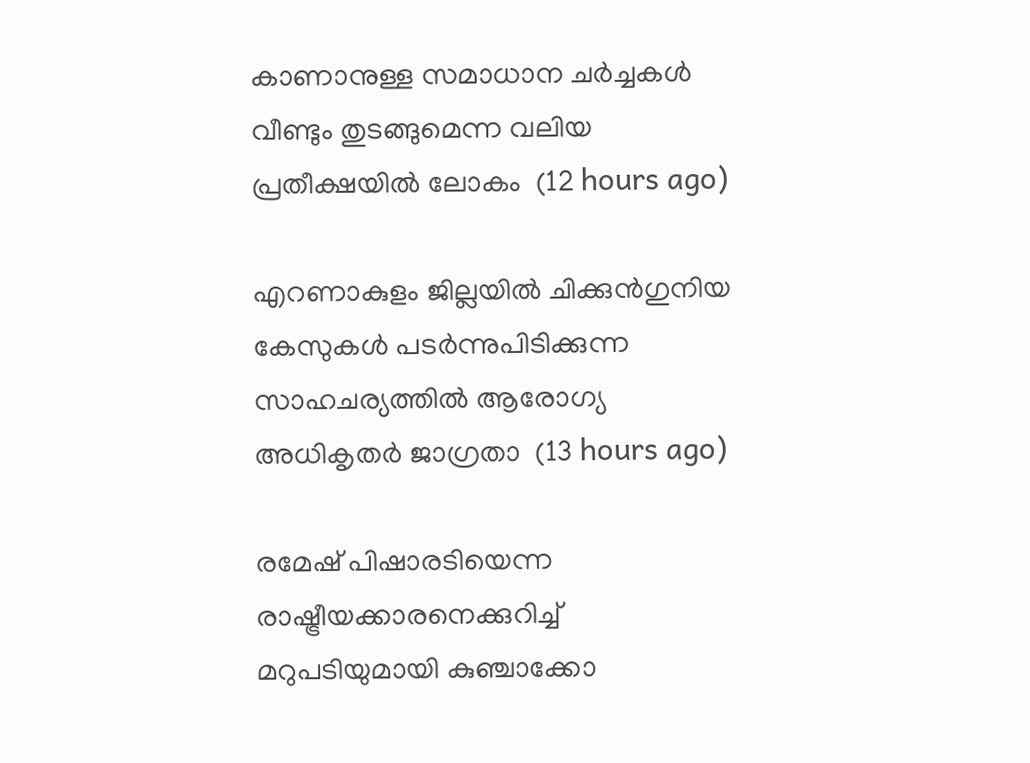കാണാനുള്ള സമാധാന ചർച്ചകൾ വീണ്ടും തുടങ്ങുമെന്ന വലിയ പ്രതീക്ഷയിൽ ലോകം  (12 hours ago)

എറണാകുളം ജില്ലയിൽ ചിക്കുൻഗുനിയ കേസുകൾ പടർന്നുപിടിക്കുന്ന സാഹചര്യത്തിൽ ആരോഗ്യ അധികൃതർ ജാഗ്രതാ  (13 hours ago)

രമേഷ് പിഷാരടിയെന്ന രാഷ്ട്രീയക്കാരനെക്കുറിച്ച് മറുപടിയുമായി കുഞ്ചാക്കോ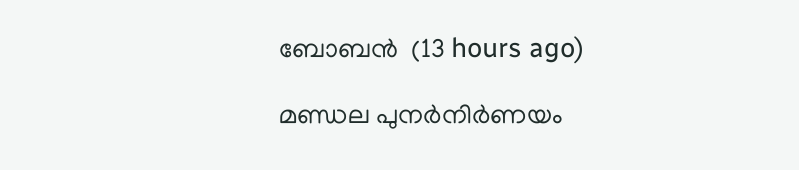ബോബന്‍  (13 hours ago)

മണ്ഡല പുനർനിർണയം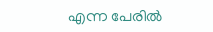എന്ന പേരിൽ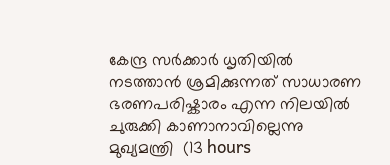കേന്ദ്ര സർക്കാർ ധൃതിയിൽ നടത്താൻ ശ്രമിക്കുന്നത് സാധാരണ ഭരണപരിഷ്കാരം എന്ന നിലയിൽ ചുരുക്കി കാണാനാവില്ലെന്നു മുഖ്യമന്ത്രി  (13 hours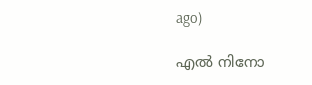ago)

എൽ നിനോ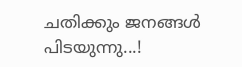ചതിക്കും ജനങ്ങൾ പിടയുന്നു...!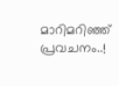മാറിമറിഞ്ഞ് പ്രവചനം..!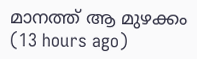മാനത്ത് ആ മുഴക്കം  (13 hours ago)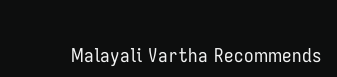Malayali Vartha Recommends